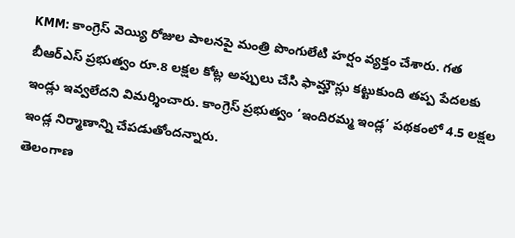KMM: కాంగ్రెస్ వెయ్యి రోజుల పాలనపై మంత్రి పొంగులేటి హర్షం వ్యక్తం చేశారు. గత బీఆర్ఎస్ ప్రభుత్వం రూ.8 లక్షల కోట్ల అప్పులు చేసి ఫామ్హౌస్లు కట్టుకుంది తప్ప పేదలకు ఇండ్లు ఇవ్వలేదని విమర్శించారు. కాంగ్రెస్ ప్రభుత్వం ‘ఇందిరమ్మ ఇండ్ల’ పథకంలో 4.5 లక్షల ఇండ్ల నిర్మాణాన్ని చేపడుతోందన్నారు.
తెలంగాణ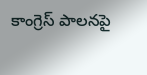కాంగ్రెస్ పాలనపై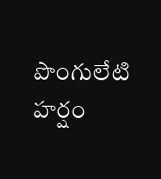పొంగులేటి హర్షం